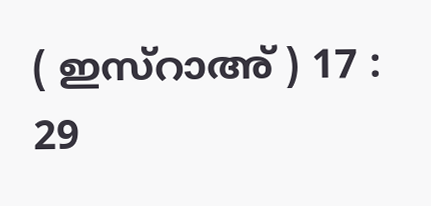( ഇസ്റാഅ് ) 17 : 29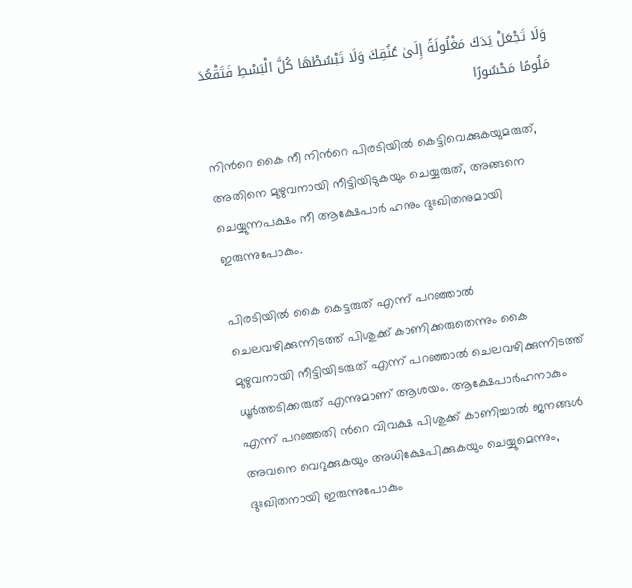وَلَا تَجْعَلْ يَدَكَ مَغْلُولَةً إِلَىٰ عُنُقِكَ وَلَا تَبْسُطْهَا كُلَّ الْبَسْطِ فَتَقْعُدَ مَلُومًا مَحْسُورًا

നിന്‍റെ കൈ നീ നിന്‍റെ പിരടിയില്‍ കെട്ടിവെക്കുകയുമരുത്, അതിനെ മുഴുവനായി നീട്ടിയിടുകയും ചെയ്യരുത്, അങ്ങനെ ചെയ്യുന്നപക്ഷം നീ ആക്ഷേപാര്‍ ഹനും ദുഃഖിതനുമായി ഇരുന്നുപോകും.

പിരടിയില്‍ കൈ കെട്ടരുത് എന്ന് പറഞ്ഞാല്‍ ചെലവഴിക്കുന്നിടത്ത് പിശുക്ക് കാണിക്കരുതെന്നും കൈ മുഴുവനായി നീട്ടിയിടരുത് എന്ന് പറഞ്ഞാല്‍ ചെലവഴിക്കുന്നിടത്ത് ധൂര്‍ത്തടിക്കരുത് എന്നുമാണ് ആശയം. ആക്ഷേപാര്‍ഹനാകും എന്ന് പറഞ്ഞതി ന്‍റെ വിവക്ഷ പിശുക്ക് കാണിച്ചാല്‍ ജനങ്ങള്‍ അവനെ വെറുക്കുകയും അധിക്ഷേപിക്കുകയും ചെയ്യുമെന്നും, ദുഃഖിതനായി ഇരുന്നുപോകും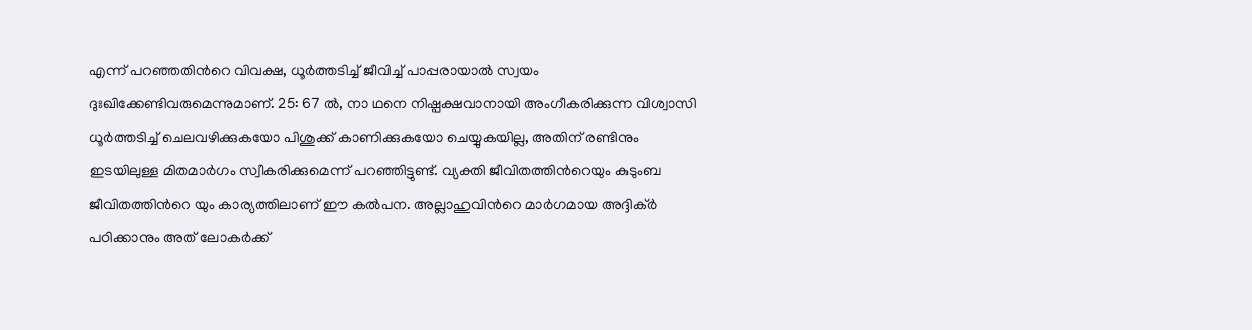എന്ന് പറഞ്ഞതിന്‍റെ വിവക്ഷ, ധൂര്‍ത്തടിച്ച് ജീവിച്ച് പാപ്പരായാല്‍ സ്വയം ദുഃഖിക്കേണ്ടിവരുമെന്നുമാണ്. 25: 67 ല്‍, നാ ഥനെ നിഷ്പക്ഷവാനായി അംഗീകരിക്കുന്ന വിശ്വാസി ധൂര്‍ത്തടിച്ച് ചെലവഴിക്കുകയോ പിശുക്ക് കാണിക്കുകയോ ചെയ്യുകയില്ല, അതിന് രണ്ടിനും ഇടയിലുള്ള മിതമാര്‍ഗം സ്വീകരിക്കുമെന്ന് പറഞ്ഞിട്ടുണ്ട്. വ്യക്തി ജീവിതത്തിന്‍റെയും കുടുംബ ജീവിതത്തിന്‍റെ യും കാര്യത്തിലാണ് ഈ കല്‍പന. അല്ലാഹുവിന്‍റെ മാര്‍ഗമായ അദ്ദിക്ര്‍ പഠിക്കാനും അത് ലോകര്‍ക്ക്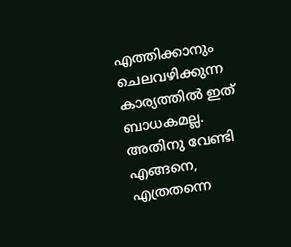എത്തിക്കാനും ചെലവഴിക്കുന്ന കാര്യത്തില്‍ ഇത് ബാധകമല്ല. അതിനു വേണ്ടി എങ്ങനെ, എത്രതന്നെ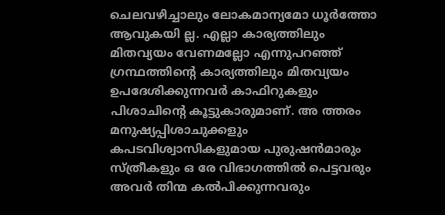ചെലവഴിച്ചാലും ലോകമാന്യമോ ധൂര്‍ത്തോ ആവുകയി ല്ല. എല്ലാ കാര്യത്തിലും മിതവ്യയം വേണമല്ലോ എന്നുപറഞ്ഞ് ഗ്രന്ഥത്തിന്‍റെ കാര്യത്തിലും മിതവ്യയം ഉപദേശിക്കുന്നവര്‍ കാഫിറുകളും പിശാചിന്‍റെ കൂട്ടുകാരുമാണ്. അ ത്തരം മനുഷ്യപ്പിശാചുക്കളും കപടവിശ്വാസികളുമായ പുരുഷന്‍മാരും സ്ത്രീകളും ഒ രേ വിഭാഗത്തില്‍ പെട്ടവരും അവര്‍ തിന്മ കല്‍പിക്കുന്നവരും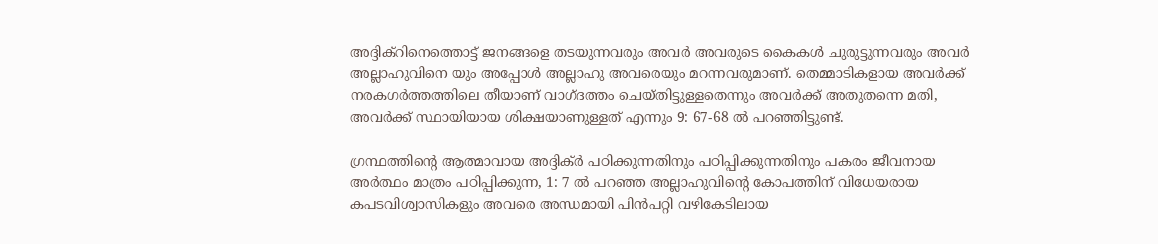അദ്ദിക്റിനെത്തൊട്ട് ജനങ്ങളെ തടയുന്നവരും അവര്‍ അവരുടെ കൈകള്‍ ചുരുട്ടുന്നവരും അവര്‍ അല്ലാഹുവിനെ യും അപ്പോള്‍ അല്ലാഹു അവരെയും മറന്നവരുമാണ്. തെമ്മാടികളായ അവര്‍ക്ക് നരകഗര്‍ത്തത്തിലെ തീയാണ് വാഗ്ദത്തം ചെയ്തിട്ടുള്ളതെന്നും അവര്‍ക്ക് അതുതന്നെ മതി, അവര്‍ക്ക് സ്ഥായിയായ ശിക്ഷയാണുള്ളത് എന്നും 9: 67-68 ല്‍ പറഞ്ഞിട്ടുണ്ട്.

ഗ്രന്ഥത്തിന്‍റെ ആത്മാവായ അദ്ദിക്ര്‍ പഠിക്കുന്നതിനും പഠിപ്പിക്കുന്നതിനും പകരം ജീവനായ അര്‍ത്ഥം മാത്രം പഠിപ്പിക്കുന്ന, 1: 7 ല്‍ പറഞ്ഞ അല്ലാഹുവിന്‍റെ കോപത്തിന് വിധേയരായ കപടവിശ്വാസികളും അവരെ അന്ധമായി പിന്‍പറ്റി വഴികേടിലായ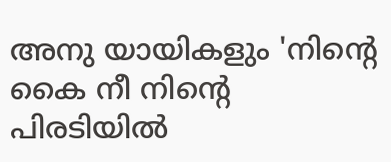അനു യായികളും 'നിന്‍റെ കൈ നീ നിന്‍റെ പിരടിയില്‍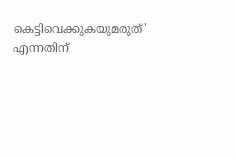കെട്ടിവെക്കുകയുമരുത്' എന്നതിന്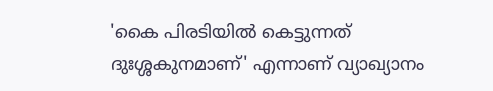'കൈ പിരടിയില്‍ കെട്ടുന്നത് ദുഃശ്ശകുനമാണ്' എന്നാണ് വ്യാഖ്യാനം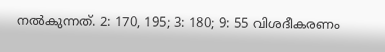നല്‍കുന്നത്. 2: 170, 195; 3: 180; 9: 55 വിശദീകരണം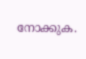നോക്കുക.